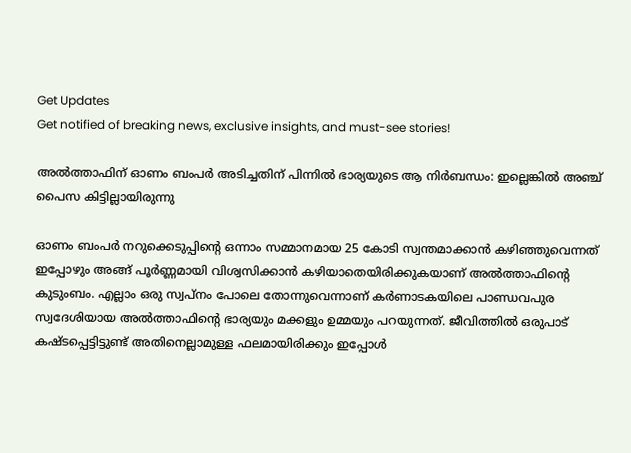Get Updates
Get notified of breaking news, exclusive insights, and must-see stories!

അല്‍ത്താഫിന് ഓണം ബംപർ അടിച്ചതിന് പിന്നില്‍ ഭാര്യയുടെ ആ നിർബന്ധം: ഇല്ലെങ്കില്‍ അഞ്ച് പൈസ കിട്ടില്ലായിരുന്നു

ഓണം ബംപർ നറുക്കെടുപ്പിന്റെ ഒന്നാം സമ്മാനമായ 25 കോടി സ്വന്തമാക്കാന്‍ കഴിഞ്ഞുവെന്നത് ഇപ്പോഴും അങ്ങ് പൂർണ്ണമായി വിശ്വസിക്കാന്‍ കഴിയാതെയിരിക്കുകയാണ് അല്‍ത്താഫിന്റെ കുടുംബം. എല്ലാം ഒരു സ്വപ്നം പോലെ തോന്നുവെന്നാണ് കർണാടകയിലെ പാണ്ഡവപുര സ്വദേശിയായ അല്‍ത്താഫിന്റെ ഭാര്യയും മക്കളും ഉമ്മയും പറയുന്നത്. ജീവിത്തില്‍ ഒരുപാട് കഷ്ടപ്പെട്ടിട്ടുണ്ട് അതിനെല്ലാമുള്ള ഫലമായിരിക്കും ഇപ്പോള്‍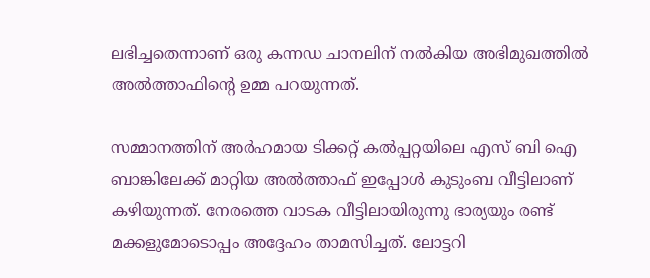ലഭിച്ചതെന്നാണ് ഒരു കന്നഡ ചാനലിന് നല്‍കിയ അഭിമുഖത്തില്‍ അല്‍ത്താഫിന്റെ ഉമ്മ പറയുന്നത്.

സമ്മാനത്തിന് അർഹമായ ടിക്കറ്റ് കല്‍പ്പറ്റയിലെ എസ് ബി ഐ ബാങ്കിലേക്ക് മാറ്റിയ അല്‍ത്താഫ് ഇപ്പോള്‍ കുടുംബ വീട്ടിലാണ് കഴിയുന്നത്. നേരത്തെ വാടക വീട്ടിലായിരുന്നു ഭാര്യയും രണ്ട് മക്കളുമോടൊപ്പം അദ്ദേഹം താമസിച്ചത്. ലോട്ടറി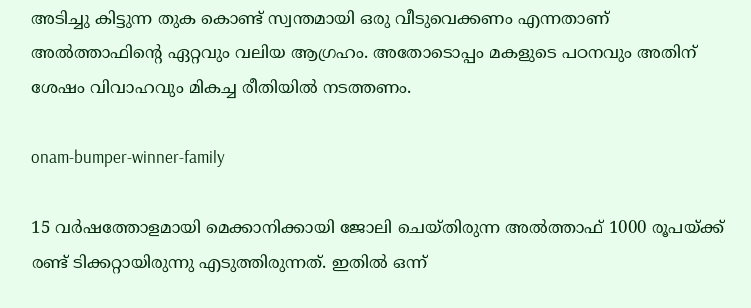അടിച്ചു കിട്ടുന്ന തുക കൊണ്ട് സ്വന്തമായി ഒരു വീടുവെക്കണം എന്നതാണ് അല്‍ത്താഫിന്റെ ഏറ്റവും വലിയ ആഗ്രഹം. അതോടൊപ്പം മകളുടെ പഠനവും അതിന് ശേഷം വിവാഹവും മികച്ച രീതിയില്‍ നടത്തണം.

onam-bumper-winner-family

15 വർഷത്തോളമായി മെക്കാനിക്കായി ജോലി ചെയ്തിരുന്ന അല്‍ത്താഫ് 1000 രൂപയ്ക്ക് രണ്ട് ടിക്കറ്റായിരുന്നു എടുത്തിരുന്നത്. ഇതില്‍ ഒന്ന്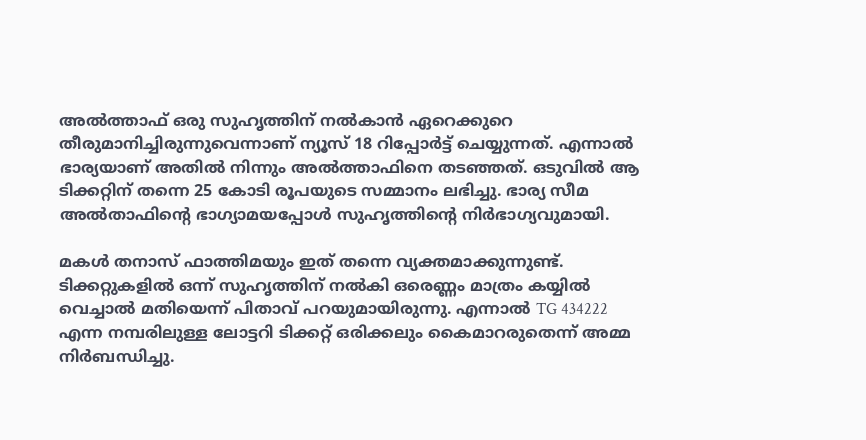അല്‍ത്താഫ് ഒരു സുഹൃത്തിന് നല്‍കാന്‍ ഏറെക്കുറെ തീരുമാനിച്ചിരുന്നുവെന്നാണ് ന്യൂസ് 18 റിപ്പോർട്ട് ചെയ്യുന്നത്. എന്നാല്‍ ഭാര്യയാണ് അതില്‍ നിന്നും അല്‍ത്താഫിനെ തടഞ്ഞത്. ഒടുവില്‍ ആ ടിക്കറ്റിന് തന്നെ 25 കോടി രൂപയുടെ സമ്മാനം ലഭിച്ചു. ഭാര്യ സീമ അല്‍താഫിന്റെ ഭാഗ്യാമയപ്പോള്‍ സുഹൃത്തിന്റെ നിർഭാഗ്യവുമായി.

മകൾ തനാസ് ഫാത്തിമയും ഇത് തന്നെ വ്യക്തമാക്കുന്നുണ്ട്. ടിക്കറ്റുകളില്‍ ഒന്ന് സുഹൃത്തിന് നല്‍കി ഒരെണ്ണം മാത്രം കയ്യില്‍ വെച്ചാല്‍ മതിയെന്ന് പിതാവ് പറയുമായിരുന്നു. എന്നാല്‍ TG 434222 എന്ന നമ്പരിലുള്ള ലോട്ടറി ടിക്കറ്റ് ഒരിക്കലും കൈമാറരുതെന്ന് അമ്മ നിർബന്ധിച്ചു.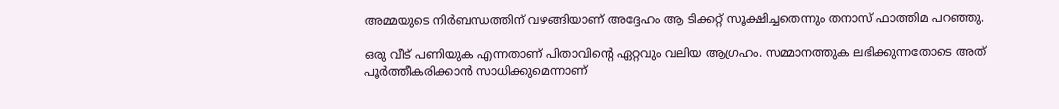അമ്മയുടെ നിർബന്ധത്തിന് വഴങ്ങിയാണ് അദ്ദേഹം ആ ടിക്കറ്റ് സൂക്ഷിച്ചതെന്നും തനാസ് ഫാത്തിമ പറഞ്ഞു.

ഒരു വീട് പണിയുക എന്നതാണ് പിതാവിന്റെ ഏറ്റവും വലിയ ആഗ്രഹം. സമ്മാനത്തുക ലഭിക്കുന്നതോടെ അത് പൂർത്തീകരിക്കാന്‍ സാധിക്കുമെന്നാണ്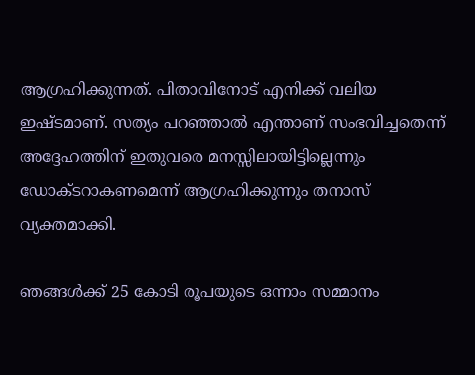ആഗ്രഹിക്കുന്നത്. പിതാവിനോട് എനിക്ക് വലിയ ഇഷ്ടമാണ്. സത്യം പറഞ്ഞാല്‍ എന്താണ് സംഭവിച്ചതെന്ന് അദ്ദേഹത്തിന് ഇതുവരെ മനസ്സിലായിട്ടില്ലെന്നും ഡോക്ടറാകണമെന്ന് ആഗ്രഹിക്കുന്നും തനാസ് വ്യക്തമാക്കി.

ഞങ്ങള്‍ക്ക് 25 കോടി രൂപയുടെ ഒന്നാം സമ്മാനം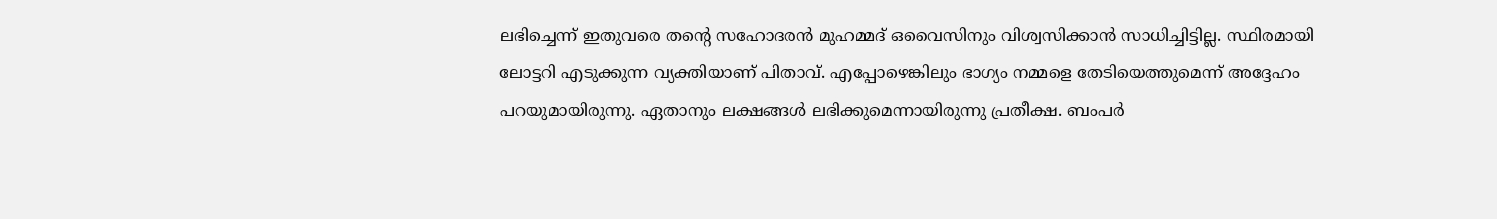ലഭിച്ചെന്ന് ഇതുവരെ തന്റെ സഹോദരന്‍ മുഹമ്മദ് ഒവൈസിനും വിശ്വസിക്കാന്‍ സാധിച്ചിട്ടില്ല. സ്ഥിരമായി ലോട്ടറി എടുക്കുന്ന വ്യക്തിയാണ് പിതാവ്. എപ്പോഴെങ്കിലും ഭാഗ്യം നമ്മളെ തേടിയെത്തുമെന്ന് അദ്ദേഹം പറയുമായിരുന്നു. ഏതാനും ലക്ഷങ്ങള്‍ ലഭിക്കുമെന്നായിരുന്നു പ്രതീക്ഷ. ബംപർ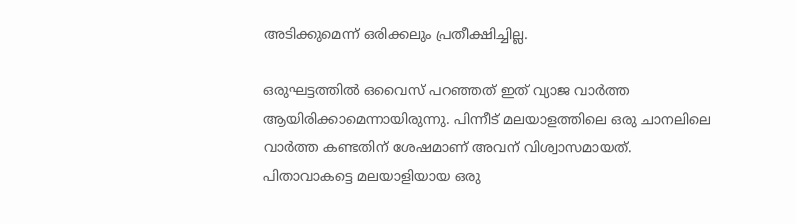അടിക്കുമെന്ന് ഒരിക്കലും പ്രതീക്ഷിച്ചില്ല.

ഒരുഘട്ടത്തില്‍ ഒവൈസ് പറഞ്ഞത് ഇത് വ്യാജ വാർത്ത ആയിരിക്കാമെന്നായിരുന്നു. പിന്നീട് മലയാളത്തിലെ ഒരു ചാനലിലെ വാർത്ത കണ്ടതിന് ശേഷമാണ് അവന് വിശ്വാസമായത്. പിതാവാകട്ടെ മലയാളിയായ ഒരു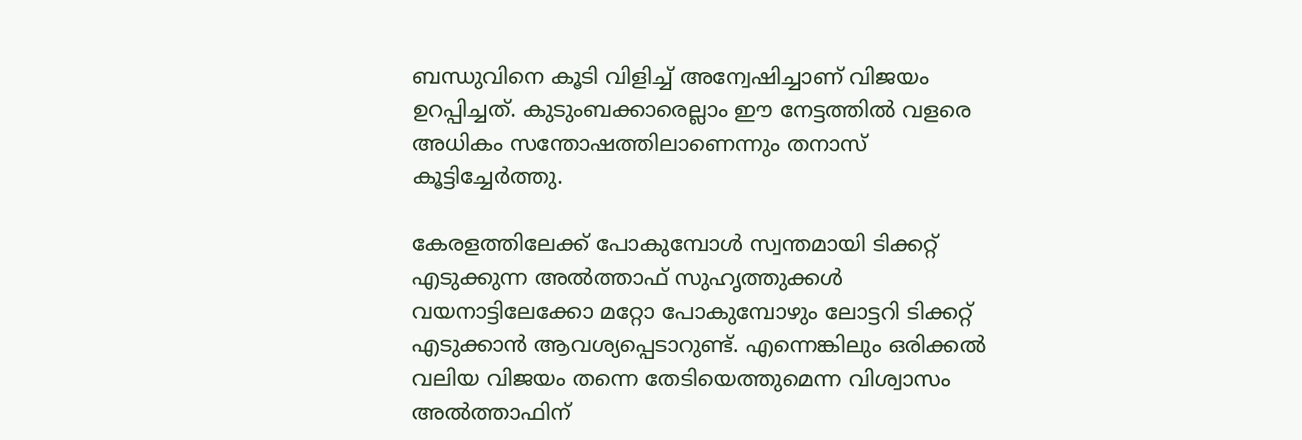ബന്ധുവിനെ കൂടി വിളിച്ച് അന്വേഷിച്ചാണ് വിജയം ഉറപ്പിച്ചത്. കുടുംബക്കാരെല്ലാം ഈ നേട്ടത്തില്‍ വളരെ അധികം സന്തോഷത്തിലാണെന്നും തനാസ് കൂട്ടിച്ചേർത്തു.

കേരളത്തിലേക്ക് പോകുമ്പോള്‍ സ്വന്തമായി ടിക്കറ്റ് എടുക്കുന്ന അല്‍ത്താഫ് സുഹൃത്തുക്കള്‍ വയനാട്ടിലേക്കോ മറ്റോ പോകുമ്പോഴും ലോട്ടറി ടിക്കറ്റ് എടുക്കാന്‍ ആവശ്യപ്പെടാറുണ്ട്. എന്നെങ്കിലും ഒരിക്കല്‍ വലിയ വിജയം തന്നെ തേടിയെത്തുമെന്ന വിശ്വാസം അല്‍ത്താഫിന്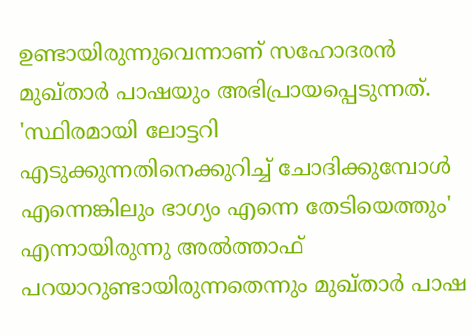ഉണ്ടായിരുന്നുവെന്നാണ് സഹോദരന്‍ മുഖ്താർ പാഷയും അഭിപ്രായപ്പെടുന്നത്. 'സ്ഥിരമായി ലോട്ടറി എടുക്കുന്നതിനെക്കുറിച്ച് ചോദിക്കുമ്പോള്‍ എന്നെങ്കിലും ഭാഗ്യം എന്നെ തേടിയെത്തും' എന്നായിരുന്നു അല്‍ത്താഫ് പറയാറുണ്ടായിരുന്നതെന്നും മുഖ്താർ പാഷ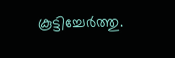കൂട്ടിച്ചേർത്തു.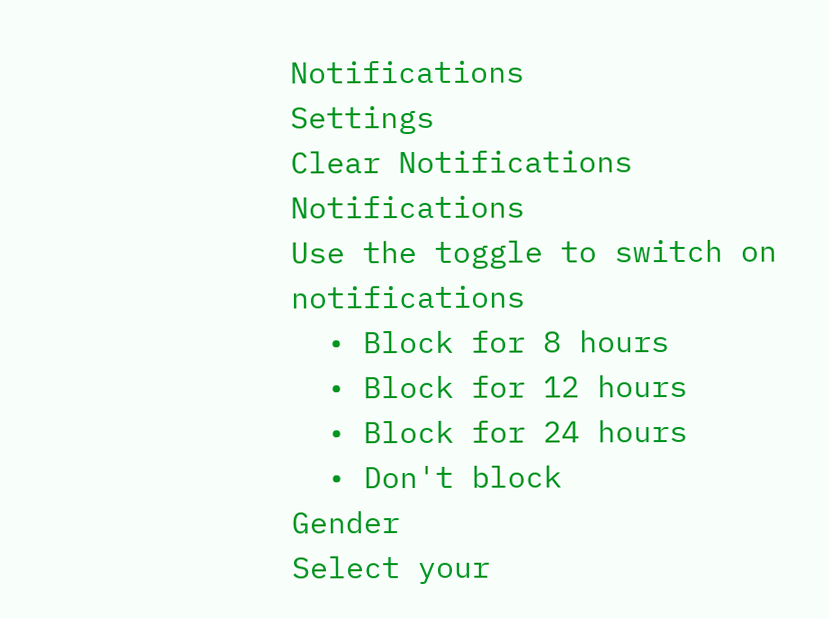Notifications
Settings
Clear Notifications
Notifications
Use the toggle to switch on notifications
  • Block for 8 hours
  • Block for 12 hours
  • Block for 24 hours
  • Don't block
Gender
Select your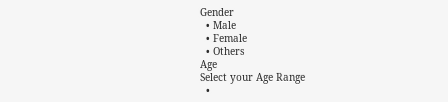Gender
  • Male
  • Female
  • Others
Age
Select your Age Range
  •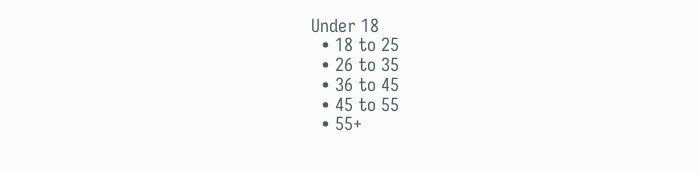Under 18
  • 18 to 25
  • 26 to 35
  • 36 to 45
  • 45 to 55
  • 55+